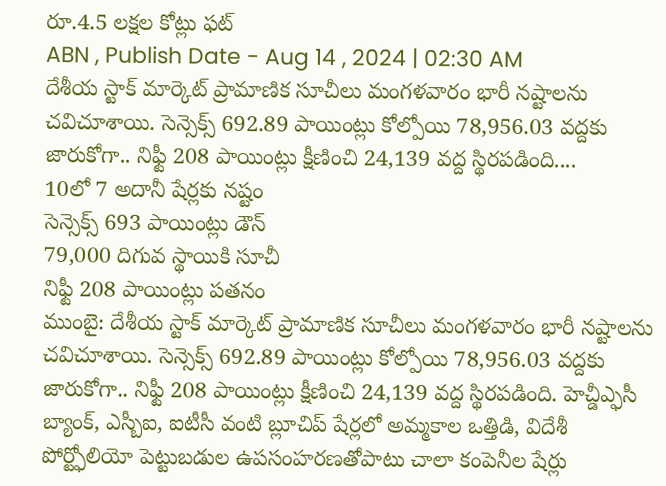రూ.4.5 లక్షల కోట్లు ఫట్
ABN , Publish Date - Aug 14 , 2024 | 02:30 AM
దేశీయ స్టాక్ మార్కెట్ ప్రామాణిక సూచీలు మంగళవారం భారీ నష్టాలను చవిచూశాయి. సెన్సెక్స్ 692.89 పాయింట్లు కోల్పోయి 78,956.03 వద్దకు జారుకోగా.. నిఫ్టీ 208 పాయింట్లు క్షీణించి 24,139 వద్ద స్థిరపడింది....
10లో 7 అదానీ షేర్లకు నష్టం
సెన్సెక్స్ 693 పాయింట్లు డౌన్
79,000 దిగువ స్థాయికి సూచీ
నిఫ్టీ 208 పాయింట్లు పతనం
ముంబై: దేశీయ స్టాక్ మార్కెట్ ప్రామాణిక సూచీలు మంగళవారం భారీ నష్టాలను చవిచూశాయి. సెన్సెక్స్ 692.89 పాయింట్లు కోల్పోయి 78,956.03 వద్దకు జారుకోగా.. నిఫ్టీ 208 పాయింట్లు క్షీణించి 24,139 వద్ద స్థిరపడింది. హెచ్డీఎ్ఫసీ బ్యాంక్, ఎస్బీఐ, ఐటీసీ వంటి బ్లూచిప్ షేర్లలో అమ్మకాల ఒత్తిడి, విదేశీ పోర్ట్ఫోలియో పెట్టుబడుల ఉపసంహరణతోపాటు చాలా కంపెనీల షేర్లు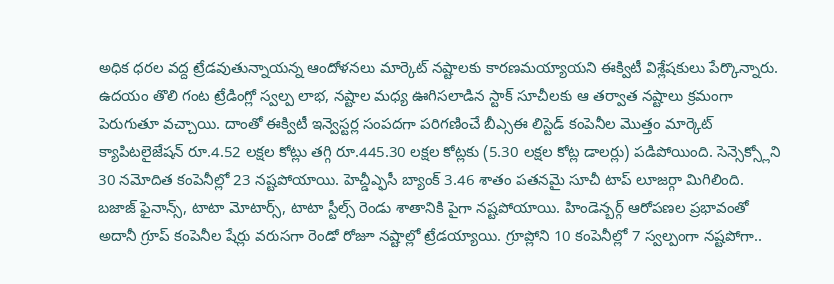అధిక ధరల వద్ద ట్రేడవుతున్నాయన్న ఆందోళనలు మార్కెట్ నష్టాలకు కారణమయ్యాయని ఈక్విటీ విశ్లేషకులు పేర్కొన్నారు. ఉదయం తొలి గంట ట్రేడింగ్లో స్వల్ప లాభ, నష్టాల మధ్య ఊగిసలాడిన స్టాక్ సూచీలకు ఆ తర్వాత నష్టాలు క్రమంగా పెరుగుతూ వచ్చాయి. దాంతో ఈక్విటీ ఇన్వెస్టర్ల సంపదగా పరిగణించే బీఎ్సఈ లిస్టెడ్ కంపెనీల మొత్తం మార్కెట్ క్యాపిటలైజేషన్ రూ.4.52 లక్షల కోట్లు తగ్గి రూ.445.30 లక్షల కోట్లకు (5.30 లక్షల కోట్ల డాలర్లు) పడిపోయింది. సెన్సెక్స్లోని 30 నమోదిత కంపెనీల్లో 23 నష్టపోయాయి. హెచ్డీఎ్ఫసీ బ్యాంక్ 3.46 శాతం పతనమై సూచీ టాప్ లూజర్గా మిగిలింది.
బజాజ్ ఫైనాన్స్, టాటా మోటార్స్, టాటా స్టీల్స్ రెండు శాతానికి పైగా నష్టపోయాయి. హిండెన్బర్గ్ ఆరోపణల ప్రభావంతో అదానీ గ్రూప్ కంపెనీల షేర్లు వరుసగా రెండో రోజూ నష్టాల్లో ట్రేడయ్యాయి. గ్రూప్లోని 10 కంపెనీల్లో 7 స్వల్పంగా నష్టపోగా..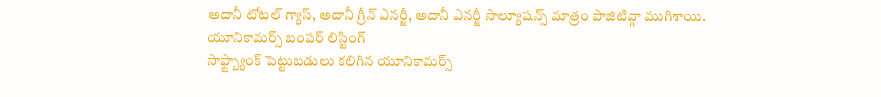అదానీ టోటల్ గ్యాస్, అదానీ గ్రీన్ ఎనర్జీ, అదానీ ఎనర్జీ సొల్యూషన్స్ మాత్రం పాజిటివ్గా ముగిశాయి.
యూనికామర్స్ బంపర్ లిస్టింగ్
సాఫ్ట్బ్యాంక్ పెట్టుబడులు కలిగిన యూనికామర్స్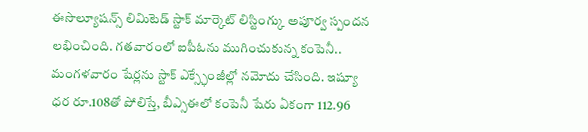ఈసొల్యూషన్స్ లిమిటెడ్ స్టాక్ మార్కెట్ లిస్టింగ్కు అపూర్వ స్పందన లభించింది. గతవారంలో ఐపీఓను ముగించుకున్న కంపెనీ.. మంగళవారం షేర్లను స్టాక్ ఎక్స్ఛేంజీల్లో నమోదు చేసింది. ఇష్యూ ధర రూ.108తో పోలిస్తే, బీఎ్సఈలో కంపెనీ షేరు ఏకంగా 112.96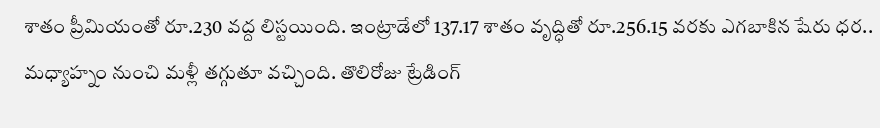శాతం ప్రీమియంతో రూ.230 వద్ద లిస్టయింది. ఇంట్రాడేలో 137.17 శాతం వృద్ధితో రూ.256.15 వరకు ఎగబాకిన షేరు ధర.. మధ్యాహ్నం నుంచి మళ్లీ తగ్గుతూ వచ్చింది. తొలిరోజు ట్రేడింగ్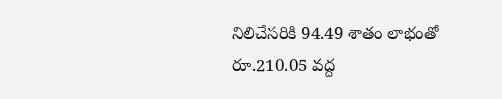నిలిచేసరికి 94.49 శాతం లాభంతో రూ.210.05 వద్ద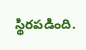స్థిరపడింది.